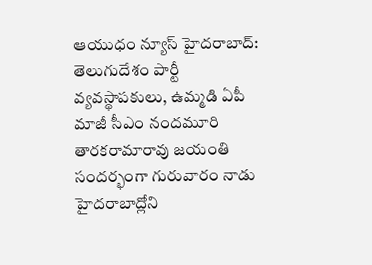ఆయుధం న్యూస్ హైదరాబాద్:
తెలుగుదేశం పార్టీ వ్యవస్థాపకులు, ఉమ్మడి ఏపీ మాజీ సీఎం నందమూరి తారకరామారావు జయంతి సందర్భంగా గురువారం నాడు హైదరాబాద్లోని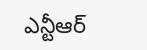ఎన్టీఆర్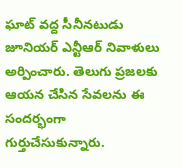ఘాట్ వద్ద సీనీనటుడు జూనియర్ ఎన్టీఆర్ నివాళులు అర్పించారు. తెలుగు ప్రజలకు ఆయన చేసిన సేవలను ఈ సందర్భంగా గుర్తుచేసుకున్నారు.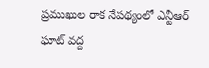ప్రముఖుల రాక నేపథ్యంలో ఎన్టీఆర్ ఘాట్ వద్ద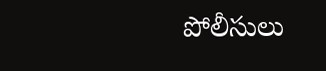పోలీసులు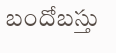బందోబస్తు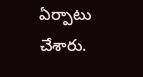ఏర్పాటు చేశారు.